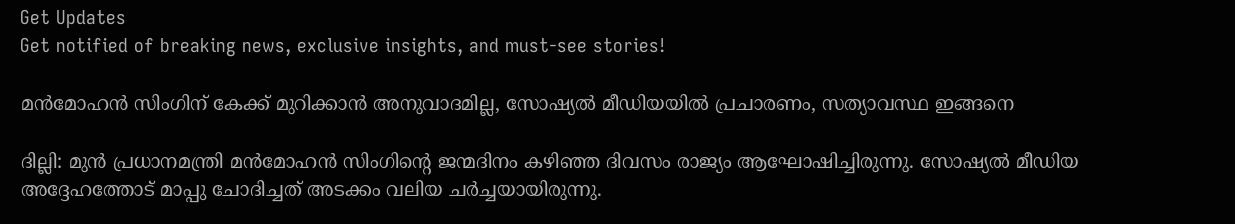Get Updates
Get notified of breaking news, exclusive insights, and must-see stories!

മന്‍മോഹന്‍ സിംഗിന് കേക്ക് മുറിക്കാന്‍ അനുവാദമില്ല, സോഷ്യല്‍ മീഡിയയില്‍ പ്രചാരണം, സത്യാവസ്ഥ ഇങ്ങനെ

ദില്ലി: മുന്‍ പ്രധാനമന്ത്രി മന്‍മോഹന്‍ സിംഗിന്റെ ജന്മദിനം കഴിഞ്ഞ ദിവസം രാജ്യം ആഘോഷിച്ചിരുന്നു. സോഷ്യല്‍ മീഡിയ അദ്ദേഹത്തോട് മാപ്പു ചോദിച്ചത് അടക്കം വലിയ ചര്‍ച്ചയായിരുന്നു.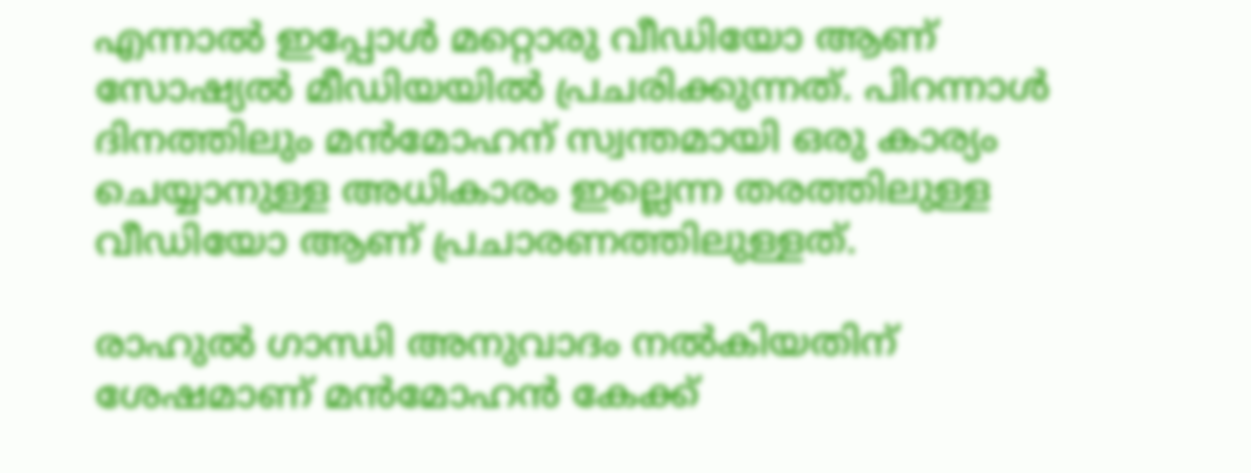എന്നാല്‍ ഇപ്പോള്‍ മറ്റൊരു വീഡിയോ ആണ് സോഷ്യല്‍ മീഡിയയില്‍ പ്രചരിക്കുന്നത്. പിറന്നാള്‍ ദിനത്തിലും മന്‍മോഹന് സ്വന്തമായി ഒരു കാര്യം ചെയ്യാനുള്ള അധികാരം ഇല്ലെന്ന തരത്തിലുള്ള വീഡിയോ ആണ് പ്രചാരണത്തിലുള്ളത്.

രാഹുല്‍ ഗാന്ധി അനുവാദം നല്‍കിയതിന് ശേഷമാണ് മന്‍മോഹന്‍ കേക്ക്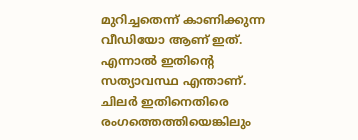മുറിച്ചതെന്ന് കാണിക്കുന്ന വീഡിയോ ആണ് ഇത്. എന്നാല്‍ ഇതിന്റെ സത്യാവസ്ഥ എന്താണ്. ചിലര്‍ ഇതിനെതിരെ രംഗത്തെത്തിയെങ്കിലും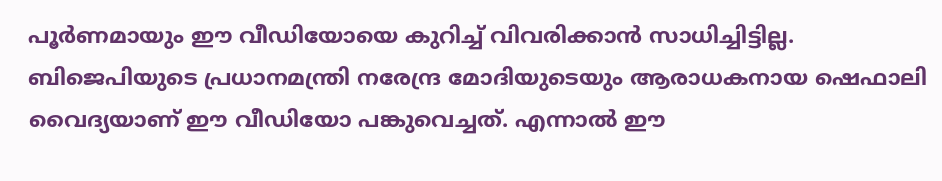പൂര്‍ണമായും ഈ വീഡിയോയെ കുറിച്ച് വിവരിക്കാന്‍ സാധിച്ചിട്ടില്ല. ബിജെപിയുടെ പ്രധാനമന്ത്രി നരേന്ദ്ര മോദിയുടെയും ആരാധകനായ ഷെഫാലി വൈദ്യയാണ് ഈ വീഡിയോ പങ്കുവെച്ചത്. എന്നാല്‍ ഈ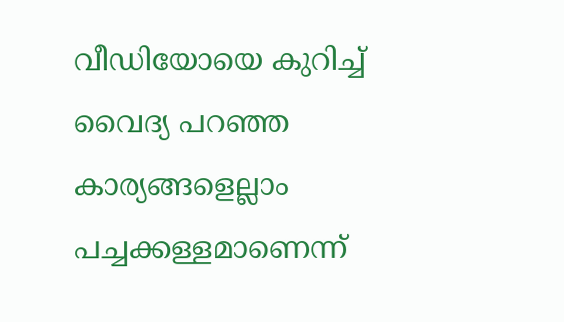വീഡിയോയെ കുറിച്ച് വൈദ്യ പറഞ്ഞ കാര്യങ്ങളെല്ലാം പച്ചക്കള്ളമാണെന്ന്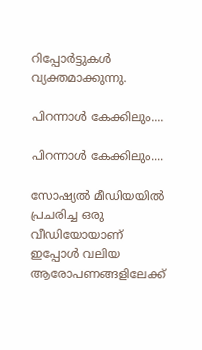റിപ്പോര്‍ട്ടുകള്‍ വ്യക്തമാക്കുന്നു.

പിറന്നാള്‍ കേക്കിലും....

പിറന്നാള്‍ കേക്കിലും....

സോഷ്യല്‍ മീഡിയയില്‍ പ്രചരിച്ച ഒരു വീഡിയോയാണ് ഇപ്പോള്‍ വലിയ ആരോപണങ്ങളിലേക്ക്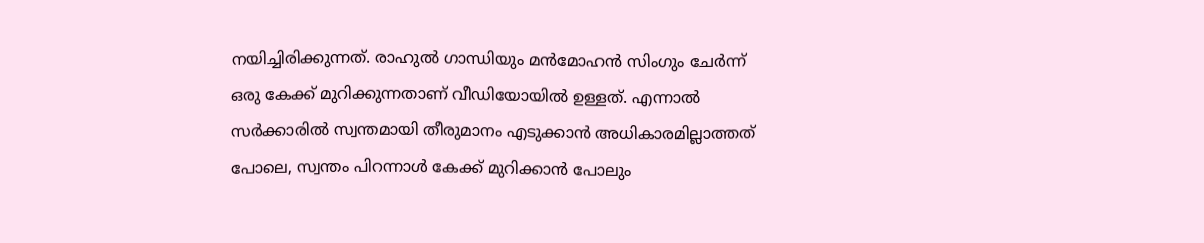നയിച്ചിരിക്കുന്നത്. രാഹുല്‍ ഗാന്ധിയും മന്‍മോഹന്‍ സിംഗും ചേര്‍ന്ന് ഒരു കേക്ക് മുറിക്കുന്നതാണ് വീഡിയോയില്‍ ഉള്ളത്. എന്നാല്‍ സര്‍ക്കാരില്‍ സ്വന്തമായി തീരുമാനം എടുക്കാന്‍ അധികാരമില്ലാത്തത് പോലെ, സ്വന്തം പിറന്നാള്‍ കേക്ക് മുറിക്കാന്‍ പോലും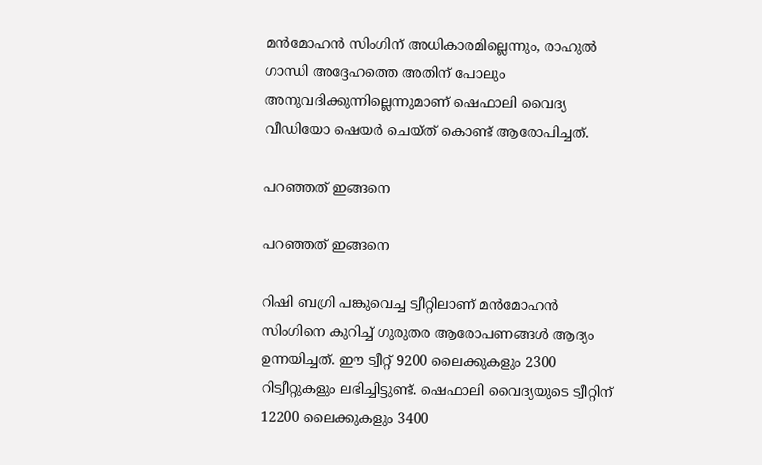മന്‍മോഹന്‍ സിംഗിന് അധികാരമില്ലെന്നും, രാഹുല്‍ ഗാന്ധി അദ്ദേഹത്തെ അതിന് പോലും അനുവദിക്കുന്നില്ലെന്നുമാണ് ഷെഫാലി വൈദ്യ വീഡിയോ ഷെയര്‍ ചെയ്ത് കൊണ്ട് ആരോപിച്ചത്.

പറഞ്ഞത് ഇങ്ങനെ

പറഞ്ഞത് ഇങ്ങനെ

റിഷി ബഗ്രി പങ്കുവെച്ച ട്വീറ്റിലാണ് മന്‍മോഹന്‍ സിംഗിനെ കുറിച്ച് ഗുരുതര ആരോപണങ്ങള്‍ ആദ്യം ഉന്നയിച്ചത്. ഈ ട്വീറ്റ് 9200 ലൈക്കുകളും 2300 റിട്വീറ്റുകളും ലഭിച്ചിട്ടുണ്ട്. ഷെഫാലി വൈദ്യയുടെ ട്വീറ്റിന് 12200 ലൈക്കുകളും 3400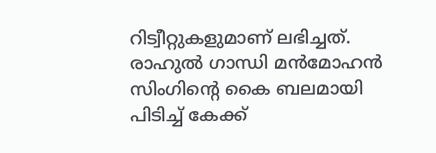റിട്വീറ്റുകളുമാണ് ലഭിച്ചത്. രാഹുല്‍ ഗാന്ധി മന്‍മോഹന്‍ സിംഗിന്റെ കൈ ബലമായി പിടിച്ച് കേക്ക്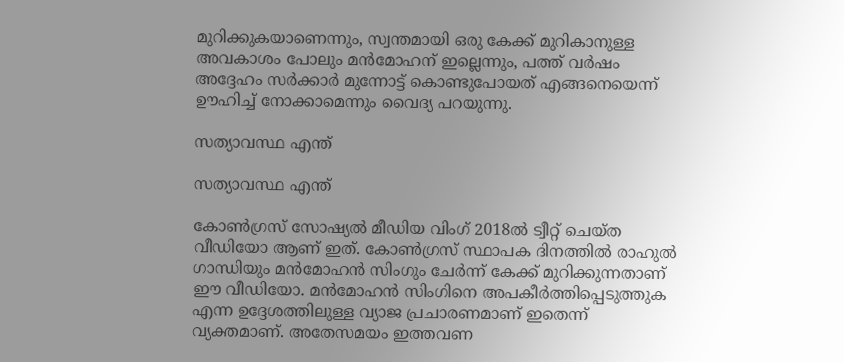മുറിക്കുകയാണെന്നും, സ്വന്തമായി ഒരു കേക്ക് മുറികാനുള്ള അവകാശം പോലും മന്‍മോഹന് ഇല്ലെന്നും, പത്ത് വര്‍ഷം അദ്ദേഹം സര്‍ക്കാര്‍ മുന്നോട്ട് കൊണ്ടുപോയത് എങ്ങനെയെന്ന് ഊഹിച്ച് നോക്കാമെന്നും വൈദ്യ പറയുന്നു.

സത്യാവസ്ഥ എന്ത്

സത്യാവസ്ഥ എന്ത്

കോണ്‍ഗ്രസ് സോഷ്യല്‍ മീഡിയ വിംഗ് 2018ല്‍ ട്വീറ്റ് ചെയ്ത വീഡിയോ ആണ് ഇത്. കോണ്‍ഗ്രസ് സ്ഥാപക ദിനത്തില്‍ രാഹുല്‍ ഗാന്ധിയും മന്‍മോഹന്‍ സിംഗും ചേര്‍ന്ന് കേക്ക് മുറിക്കുന്നതാണ് ഈ വീഡിയോ. മന്‍മോഹന്‍ സിംഗിനെ അപകീര്‍ത്തിപ്പെടുത്തുക എന്ന ഉദ്ദേശത്തിലുള്ള വ്യാജ പ്രചാരണമാണ് ഇതെന്ന് വ്യക്തമാണ്. അതേസമയം ഇത്തവണ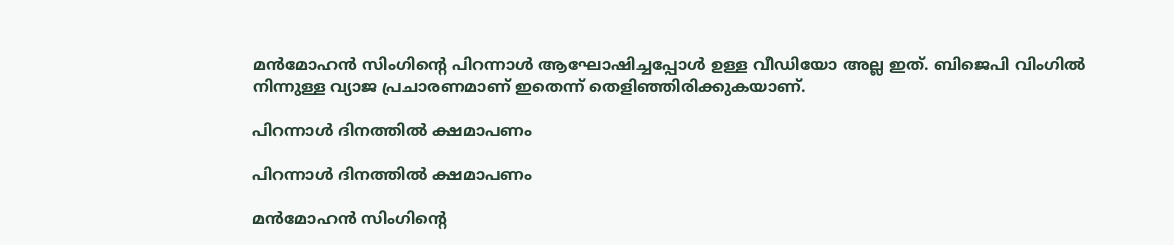മന്‍മോഹന്‍ സിംഗിന്റെ പിറന്നാള്‍ ആഘോഷിച്ചപ്പോള്‍ ഉള്ള വീഡിയോ അല്ല ഇത്. ബിജെപി വിംഗില്‍ നിന്നുള്ള വ്യാജ പ്രചാരണമാണ് ഇതെന്ന് തെളിഞ്ഞിരിക്കുകയാണ്.

പിറന്നാള്‍ ദിനത്തില്‍ ക്ഷമാപണം

പിറന്നാള്‍ ദിനത്തില്‍ ക്ഷമാപണം

മന്‍മോഹന്‍ സിംഗിന്റെ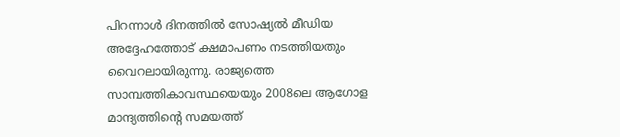പിറന്നാള്‍ ദിനത്തില്‍ സോഷ്യല്‍ മീഡിയ അദ്ദേഹത്തോട് ക്ഷമാപണം നടത്തിയതും വൈറലായിരുന്നു. രാജ്യത്തെ സാമ്പത്തികാവസ്ഥയെയും 2008ലെ ആഗോള മാന്ദ്യത്തിന്റെ സമയത്ത്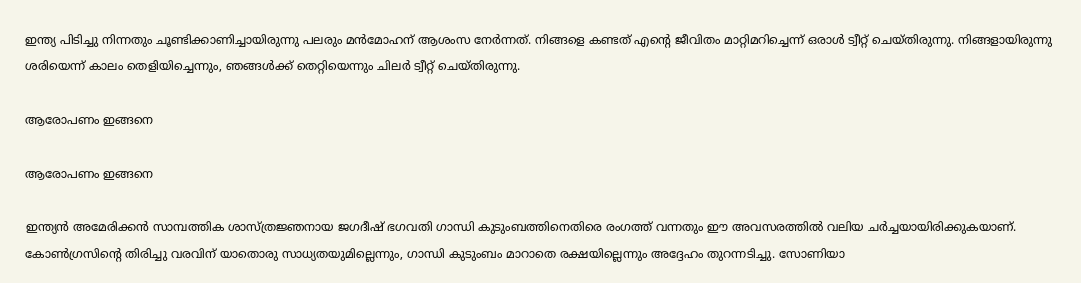ഇന്ത്യ പിടിച്ചു നിന്നതും ചൂണ്ടിക്കാണിച്ചായിരുന്നു പലരും മന്‍മോഹന് ആശംസ നേര്‍ന്നത്. നിങ്ങളെ കണ്ടത് എന്റെ ജീവിതം മാറ്റിമറിച്ചെന്ന് ഒരാള്‍ ട്വീറ്റ് ചെയ്തിരുന്നു. നിങ്ങളായിരുന്നു ശരിയെന്ന് കാലം തെളിയിച്ചെന്നും, ഞങ്ങള്‍ക്ക് തെറ്റിയെന്നും ചിലര്‍ ട്വീറ്റ് ചെയ്തിരുന്നു.

ആരോപണം ഇങ്ങനെ

ആരോപണം ഇങ്ങനെ

ഇന്ത്യന്‍ അമേരിക്കന്‍ സാമ്പത്തിക ശാസ്ത്രജ്ഞനായ ജഗദീഷ് ഭഗവതി ഗാന്ധി കുടുംബത്തിനെതിരെ രംഗത്ത് വന്നതും ഈ അവസരത്തില്‍ വലിയ ചര്‍ച്ചയായിരിക്കുകയാണ്. കോണ്‍ഗ്രസിന്റെ തിരിച്ചു വരവിന് യാതൊരു സാധ്യതയുമില്ലെന്നും, ഗാന്ധി കുടുംബം മാറാതെ രക്ഷയില്ലെന്നും അദ്ദേഹം തുറന്നടിച്ചു. സോണിയാ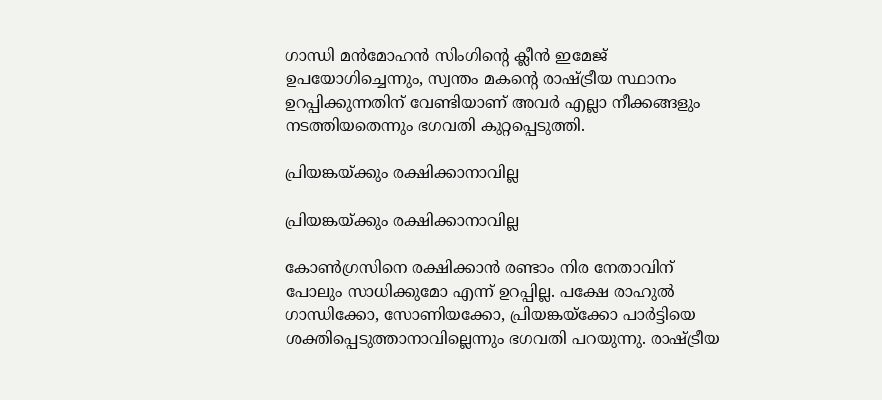ഗാന്ധി മന്‍മോഹന്‍ സിംഗിന്റെ ക്ലീന്‍ ഇമേജ് ഉപയോഗിച്ചെന്നും, സ്വന്തം മകന്റെ രാഷ്ട്രീയ സ്ഥാനം ഉറപ്പിക്കുന്നതിന് വേണ്ടിയാണ് അവര്‍ എല്ലാ നീക്കങ്ങളും നടത്തിയതെന്നും ഭഗവതി കുറ്റപ്പെടുത്തി.

പ്രിയങ്കയ്ക്കും രക്ഷിക്കാനാവില്ല

പ്രിയങ്കയ്ക്കും രക്ഷിക്കാനാവില്ല

കോണ്‍ഗ്രസിനെ രക്ഷിക്കാന്‍ രണ്ടാം നിര നേതാവിന് പോലും സാധിക്കുമോ എന്ന് ഉറപ്പില്ല. പക്ഷേ രാഹുല്‍ ഗാന്ധിക്കോ, സോണിയക്കോ, പ്രിയങ്കയ്‌ക്കോ പാര്‍ട്ടിയെ ശക്തിപ്പെടുത്താനാവില്ലെന്നും ഭഗവതി പറയുന്നു. രാഷ്ട്രീയ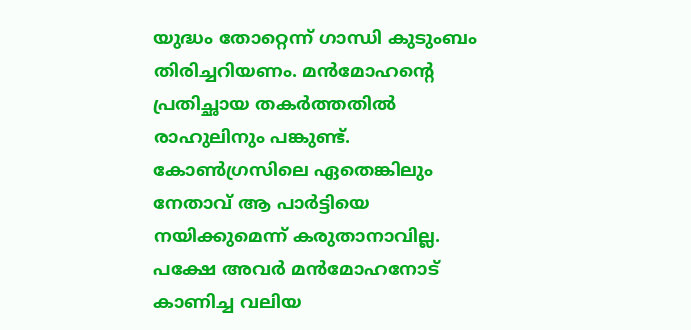യുദ്ധം തോറ്റെന്ന് ഗാന്ധി കുടുംബം തിരിച്ചറിയണം. മന്‍മോഹന്റെ പ്രതിച്ഛായ തകര്‍ത്തതില്‍ രാഹുലിനും പങ്കുണ്ട്. കോണ്‍ഗ്രസിലെ ഏതെങ്കിലും നേതാവ് ആ പാര്‍ട്ടിയെ നയിക്കുമെന്ന് കരുതാനാവില്ല. പക്ഷേ അവര്‍ മന്‍മോഹനോട് കാണിച്ച വലിയ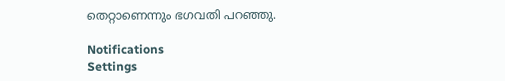തെറ്റാണെന്നും ഭഗവതി പറഞ്ഞു.

Notifications
Settings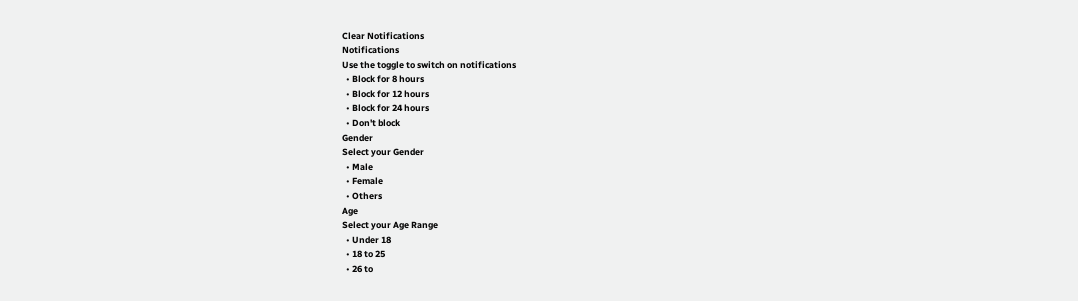Clear Notifications
Notifications
Use the toggle to switch on notifications
  • Block for 8 hours
  • Block for 12 hours
  • Block for 24 hours
  • Don't block
Gender
Select your Gender
  • Male
  • Female
  • Others
Age
Select your Age Range
  • Under 18
  • 18 to 25
  • 26 to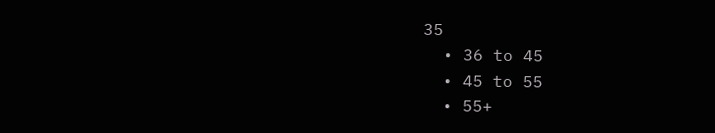35
  • 36 to 45
  • 45 to 55
  • 55+